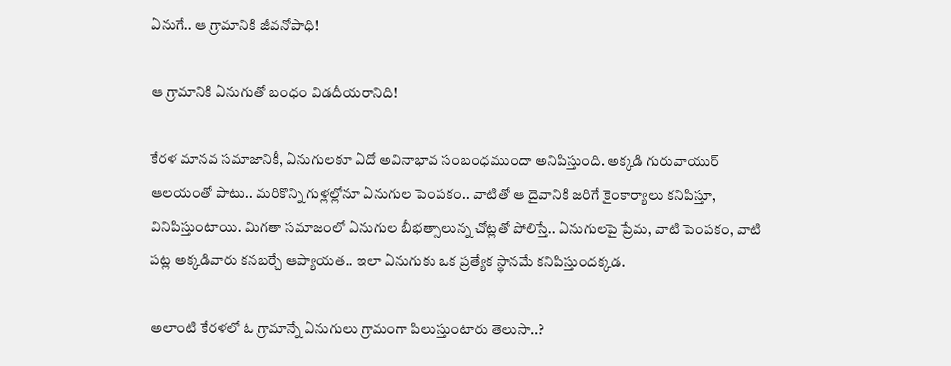ఏనుగే.. ఆ గ్రామానికి జీవనోపాధి!

ఆ గ్రామానికి ఏనుగుతో బంధం విడదీయరానిది!

కేరళ మానవ సమాజానికీ, ఏనుగులకూ ఏదో అవినాభావ సంబంధముందా అనిపిస్తుంది. అక్కడి గురువాయుర్ ఆలయంతో పాటు.. మరికొన్ని గుళ్లల్లోనూ ఏనుగుల పెంపకం.. వాటితో ఆ దైవానికి జరిగే కైంకార్యాలు కనిపిస్తూ, వినిపిస్తుంటాయి. మిగతా సమాజంలో ఏనుగుల బీభత్సాలున్న చోట్లతో పోలిస్తే.. ఏనుగులపై ప్రేమ, వాటి పెంపకం, వాటి పట్ల అక్కడివారు కనబర్చే ఆప్యాయత.. ఇలా ఏనుగుకు ఒక ప్రత్యేక స్థానమే కనిపిస్తుందక్కడ.

అలాంటి కేరళలో ఓ గ్రామాన్నే ఏనుగులు గ్రామంగా పిలుస్తుంటారు తెలుసా..?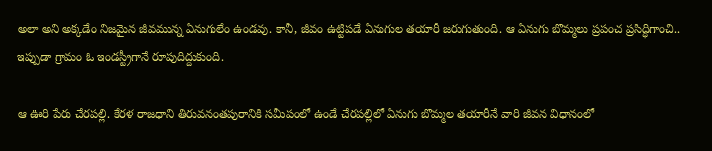అలా అని అక్కడేం నిజమైన జీవమున్న ఏనుగులేం ఉండవు. కానీ, జీవం ఉట్టిపడే ఏనుగుల తయారీ జరుగుతుంది. ఆ ఏనుగు బొమ్మలు ప్రపంచ ప్రసిద్ధిగాంచి.. ఇప్పుడా గ్రామం ఓ ఇండస్ట్రీగానే రూపుదిద్దుకుంది.

ఆ ఊరి పేరు చేరపల్లి. కేరళ రాజధాని తిరువనంతపురానికి సమీపంలో ఉండే చేరపల్లిలో ఏనుగు బొమ్మల తయారీనే వారి జీవన విధానంలో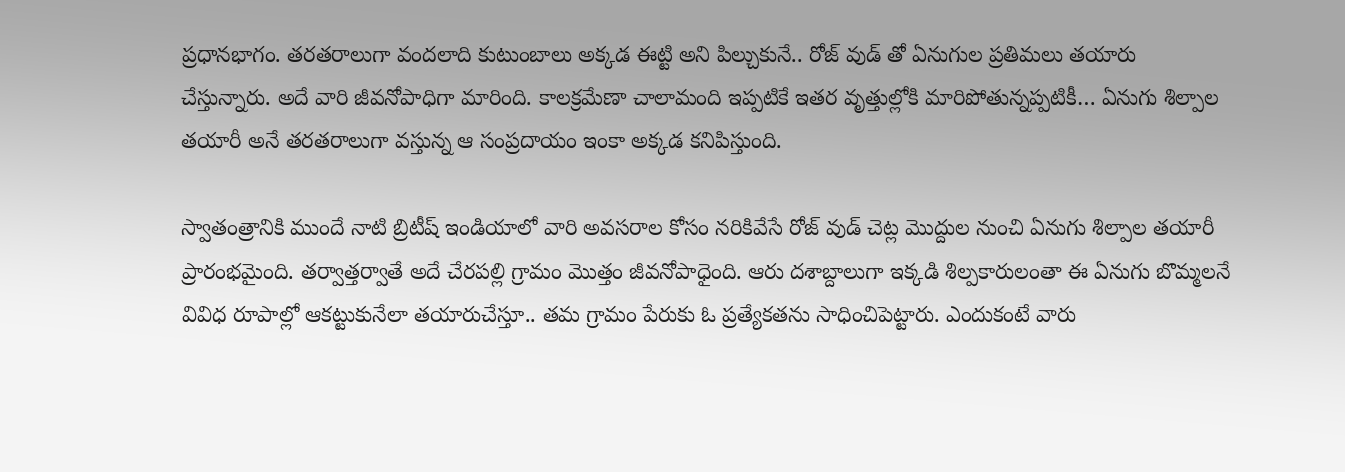ప్రధానభాగం. తరతరాలుగా వందలాది కుటుంబాలు అక్కడ ఈట్టి అని పిల్చుకునే.. రోజ్ వుడ్ తో ఏనుగుల ప్రతిమలు తయారు చేస్తున్నారు. అదే వారి జీవనోపాధిగా మారింది. కాలక్రమేణా చాలామంది ఇప్పటికే ఇతర వృత్తుల్లోకి మారిపోతున్నప్పటికీ… ఏనుగు శిల్పాల తయారీ అనే తరతరాలుగా వస్తున్న ఆ సంప్రదాయం ఇంకా అక్కడ కనిపిస్తుంది.

స్వాతంత్రానికి ముందే నాటి బ్రిటీష్ ఇండియాలో వారి అవసరాల కోసం నరికివేసే రోజ్ వుడ్ చెట్ల మొద్దుల నుంచి ఏనుగు శిల్పాల తయారీ ప్రారంభమైంది. తర్వాత్తర్వాతే అదే చేరపల్లి గ్రామం మొత్తం జీవనోపాధైంది. ఆరు దశాబ్దాలుగా ఇక్కడి శిల్పకారులంతా ఈ ఏనుగు బొమ్మలనే వివిధ రూపాల్లో ఆకట్టుకునేలా తయారుచేస్తూ.. తమ గ్రామం పేరుకు ఓ ప్రత్యేకతను సాధించిపెట్టారు. ఎందుకంటే వారు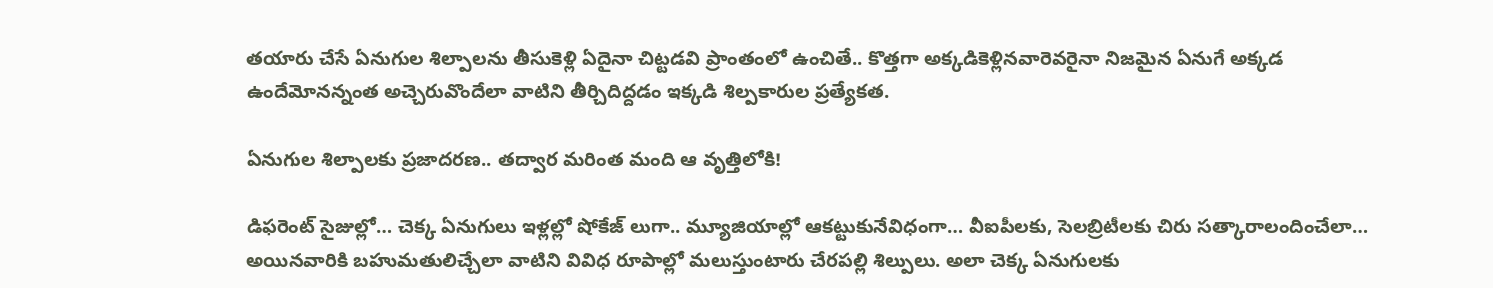తయారు చేసే ఏనుగుల శిల్పాలను తీసుకెళ్లి ఏదైనా చిట్టడవి ప్రాంతంలో ఉంచితే.. కొత్తగా అక్కడికెళ్లినవారెవరైనా నిజమైన ఏనుగే అక్కడ ఉందేమోనన్నంత అచ్చెరువొందేలా వాటిని తీర్చిదిద్దడం ఇక్కడి శిల్పకారుల ప్రత్యేకత.

ఏనుగుల శిల్పాలకు ప్రజాదరణ.. తద్వార మరింత మంది ఆ వృత్తిలోకి!

డిఫరెంట్ సైజుల్లో… చెక్క ఏనుగులు ఇళ్లల్లో షోకేజ్ లుగా.. మ్యూజియాల్లో ఆకట్టుకునేవిధంగా… వీఐపీలకు, సెలబ్రిటీలకు చిరు సత్కారాలందించేలా… అయినవారికి బహుమతులిచ్చేలా వాటిని వివిధ రూపాల్లో మలుస్తుంటారు చేరపల్లి శిల్పులు. అలా చెక్క ఏనుగులకు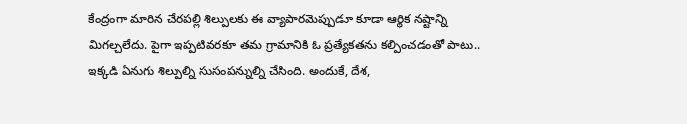కేంద్రంగా మారిన చేరపల్లి శిల్పులకు ఈ వ్యాపారమెప్పుడూ కూడా ఆర్థిక నష్టాన్ని మిగల్చలేదు. పైగా ఇప్పటివరకూ తమ గ్రామానికి ఓ ప్రత్యేకతను కల్పించడంతో పాటు.. ఇక్కడి ఏనుగు శిల్పుల్ని సుసంపన్నుల్ని చేసింది. అందుకే, దేశ,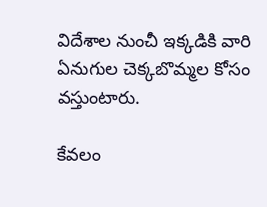విదేశాల నుంచీ ఇక్కడికి వారి ఏనుగుల చెక్కబొమ్మల కోసం వస్తుంటారు.

కేవలం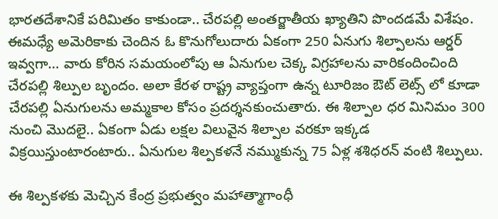భారతదేశానికే పరిమితం కాకుండా.. చేరపల్లి అంతర్జాతీయ ఖ్యాతిని పొందడమే విశేషం. ఈమధ్యే అమెరికాకు చెందిన ఓ కొనుగోలుదారు ఏకంగా 250 ఏనుగు శిల్పాలను ఆర్డర్ ఇవ్వగా… వారు కోరిన సమయంలోపు ఆ ఏనుగుల చెక్క విగ్రహాలను వారికందించింది చేరపల్లి శిల్పుల బృందం. అలా కేరళ రాష్ట్ర వ్యాప్తంగా ఉన్న టూరిజం ఔట్ లెట్స్ లో కూడా చేరపల్లి ఏనుగులను అమ్మకాల కోసం ప్రదర్శనకుంచుతారు. ఈ శిల్పాల ధర మినిమం 300 నుంచి మొదలై.. ఏకంగా ఏడు లక్షల విలువైన శిల్పాల వరకూ ఇక్కడ విక్రయిస్తుంటారంటారు.. ఏనుగుల శిల్పకళనే నమ్ముకున్న 75 ఏళ్ల శశిధరన్ వంటి శిల్పులు.

ఈ శిల్పకళకు మెచ్చిన కేంద్ర ప్రభుత్వం మహాత్మాగాంధీ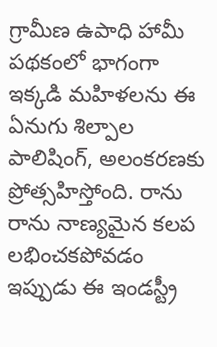గ్రామీణ ఉపాధి హామీ పథకంలో భాగంగా ఇక్కడి మహిళలను ఈ ఏనుగు శిల్పాల పాలిషింగ్, అలంకరణకు ప్రోత్సహిస్తోంది. రాను రాను నాణ్యమైన కలప లభించకపోవడం ఇప్పుడు ఈ ఇండస్ట్రీ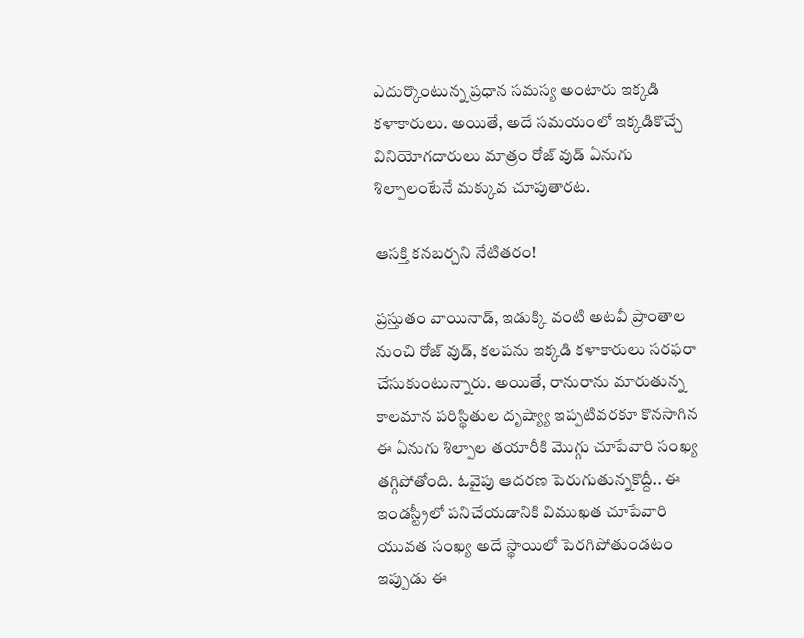ఎదుర్కొంటున్న ప్రధాన సమస్య అంటారు ఇక్కడి కళాకారులు. అయితే, అదే సమయంలో ఇక్కడికొచ్చే వినియోగదారులు మాత్రం రోజ్ వుడ్ ఏనుగు శిల్పాలంటేనే మక్కువ చూపుతారట.

ఆసక్తి కనబర్చని నేటితరం!

ప్రస్తుతం వాయినాడ్, ఇడుక్కి వంటి అటవీ ప్రాంతాల నుంచి రోజ్ వుడ్, కలపను ఇక్కడి కళాకారులు సరఫరా చేసుకుంటున్నారు. అయితే, రానురాను మారుతున్న కాలమాన పరిస్థితుల దృష్య్యా ఇప్పటివరకూ కొనసాగిన ఈ ఏనుగు శిల్పాల తయారీకి మొగ్గు చూపేవారి సంఖ్య తగ్గిపోతోంది. ఓవైపు ఆదరణ పెరుగుతున్నకొద్దీ.. ఈ ఇండస్ట్రీలో పనిచేయడానికి విముఖత చూపేవారి యువత సంఖ్య అదే స్థాయిలో పెరగిపోతుండటం ఇప్పుడు ఈ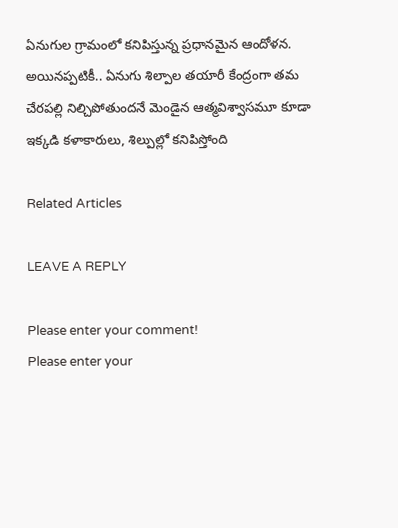ఏనుగుల గ్రామంలో కనిపిస్తున్న ప్రధానమైన ఆందోళన. అయినప్పటికీ.. ఏనుగు శిల్పాల తయారీ కేంద్రంగా తమ చేరపల్లి నిల్చిపోతుందనే మెండైన ఆత్మవిశ్వాసమూ కూడా ఇక్కడి కళాకారులు, శిల్పుల్లో కనిపిస్తోంది

Related Articles

LEAVE A REPLY

Please enter your comment!
Please enter your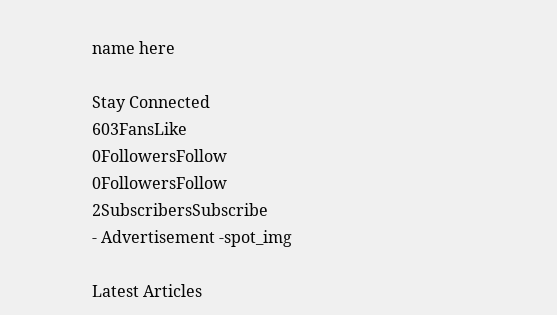name here

Stay Connected
603FansLike
0FollowersFollow
0FollowersFollow
2SubscribersSubscribe
- Advertisement -spot_img

Latest Articles